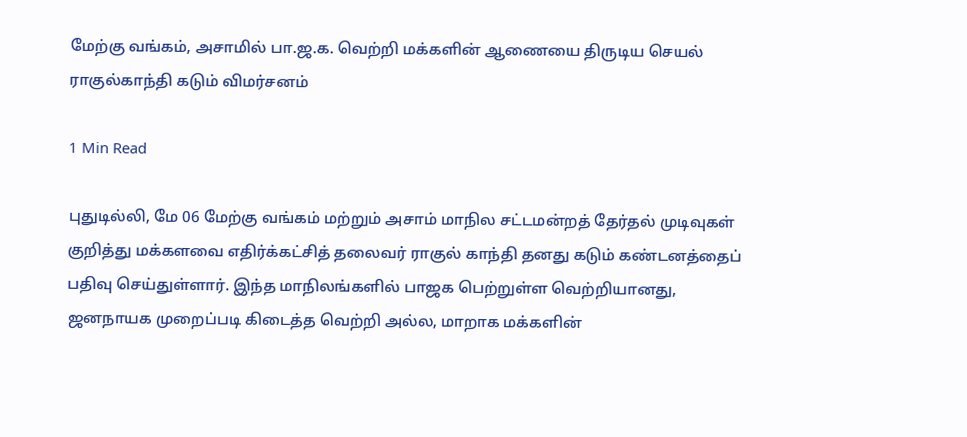மேற்கு வங்கம், அசாமில் பா.ஜ.க. வெற்றி மக்களின் ஆணையை திருடிய செயல் ராகுல்காந்தி கடும் விமர்சனம்

1 Min Read

புதுடில்லி, மே 06 மேற்கு வங்கம் மற்றும் அசாம் மாநில சட்டமன்றத் தேர்தல் முடிவுகள் குறித்து மக்களவை எதிர்க்கட்சித் தலைவர் ராகுல் காந்தி தனது கடும் கண்டனத்தைப் பதிவு செய்துள்ளார். இந்த மாநிலங்களில் பாஜக பெற்றுள்ள வெற்றியானது, ஜனநாயக முறைப்படி கிடைத்த வெற்றி அல்ல, மாறாக மக்களின்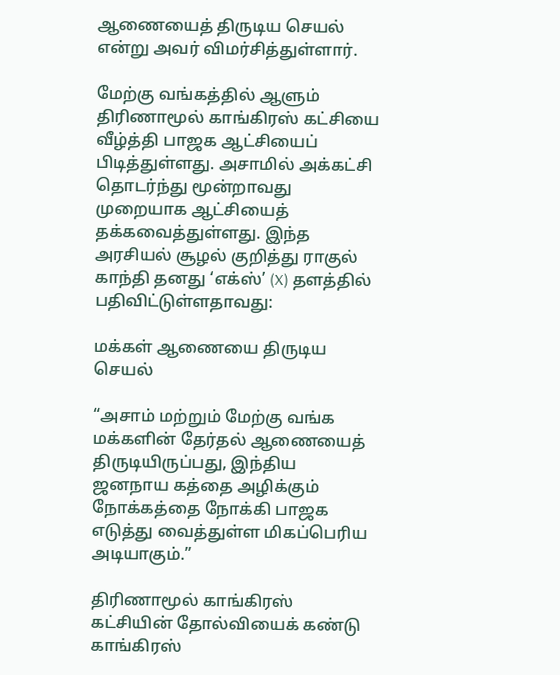ஆணையைத் திருடிய செயல் என்று அவர் விமர்சித்துள்ளார்.

மேற்கு வங்கத்தில் ஆளும் திரிணாமூல் காங்கிரஸ் கட்சியை வீழ்த்தி பாஜக ஆட்சியைப் பிடித்துள்ளது. அசாமில் அக்கட்சி தொடர்ந்து மூன்றாவது முறையாக ஆட்சியைத் தக்கவைத்துள்ளது. இந்த அரசியல் சூழல் குறித்து ராகுல் காந்தி தனது ‘எக்ஸ்’ (X) தளத்தில் பதிவிட்டுள்ளதாவது:

மக்கள் ஆணையை திருடிய செயல்

“அசாம் மற்றும் மேற்கு வங்க மக்களின் தேர்தல் ஆணையைத் திருடியிருப்பது, இந்திய ஜனநாய கத்தை அழிக்கும் நோக்கத்தை நோக்கி பாஜக எடுத்து வைத்துள்ள மிகப்பெரிய அடியாகும்.”

திரிணாமூல் காங்கிரஸ் கட்சியின் தோல்வியைக் கண்டு காங்கிரஸ்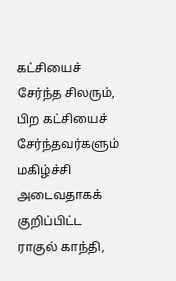கட்சியைச் சேர்ந்த சிலரும், பிற கட்சியைச் சேர்ந்தவர்களும் மகிழ்ச்சி அடைவதாகக் குறிப்பிட்ட ராகுல் காந்தி,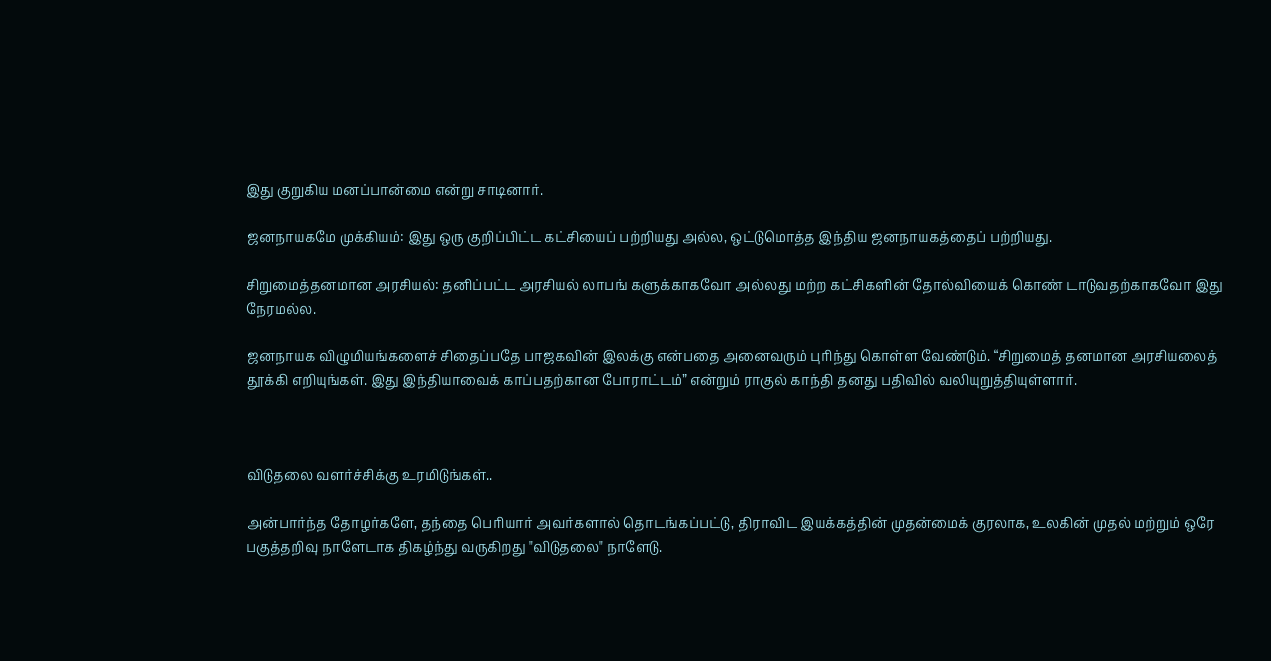இது குறுகிய மனப்பான்மை என்று சாடினார்.

ஜனநாயகமே முக்கியம்: இது ஒரு குறிப்பிட்ட கட்சியைப் பற்றியது அல்ல, ஒட்டுமொத்த இந்திய ஜனநாயகத்தைப் பற்றியது.

சிறுமைத்தனமான அரசியல்: தனிப்பட்ட அரசியல் லாபங் களுக்காகவோ அல்லது மற்ற கட்சிகளின் தோல்வியைக் கொண் டாடுவதற்காகவோ இது நேரமல்ல.

ஜனநாயக விழுமியங்களைச் சிதைப்பதே பாஜகவின் இலக்கு என்பதை அனைவரும் புரிந்து கொள்ள வேண்டும். “சிறுமைத் தனமான அரசியலைத் தூக்கி எறியுங்கள். இது இந்தியாவைக் காப்பதற்கான போராட்டம்” என்றும் ராகுல் காந்தி தனது பதிவில் வலியுறுத்தியுள்ளார்.



விடுதலை வளர்ச்சிக்கு உரமிடுங்கள்..

அன்பார்ந்த தோழர்களே, தந்தை பெரியார் அவர்களால் தொடங்கப்பட்டு, திராவிட இயக்கத்தின் முதன்மைக் குரலாக, உலகின் முதல் மற்றும் ஒரே பகுத்தறிவு நாளேடாக திகழ்ந்து வருகிறது "விடுதலை" நாளேடு.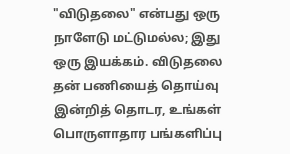"விடுதலை" என்பது ஒரு நாளேடு மட்டுமல்ல; இது ஒரு இயக்கம். விடுதலை தன் பணியைத் தொய்வு இன்றித் தொடர, உங்கள் பொருளாதார பங்களிப்பு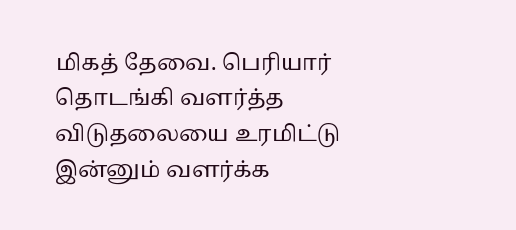மிகத் தேவை. பெரியார் தொடங்கி வளர்த்த விடுதலையை உரமிட்டு இன்னும் வளர்க்க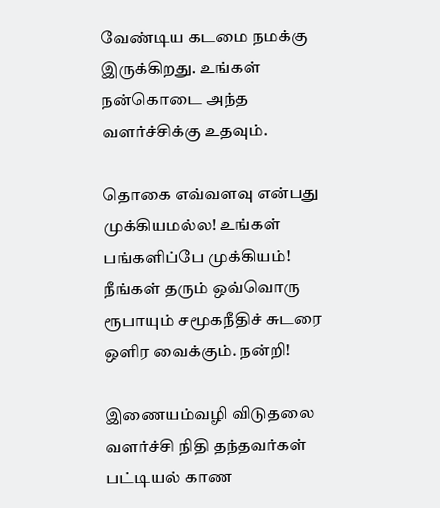வேண்டிய கடமை நமக்கு இருக்கிறது. உங்கள் நன்கொடை அந்த வளர்ச்சிக்கு உதவும்.

தொகை எவ்வளவு என்பது முக்கியமல்ல! உங்கள் பங்களிப்பே முக்கியம்! நீங்கள் தரும் ஒவ்வொரு ரூபாயும் சமூகநீதிச் சுடரை ஒளிர வைக்கும். நன்றி!

இணையம்வழி விடுதலை வளர்ச்சி நிதி தந்தவர்கள் பட்டியல் காண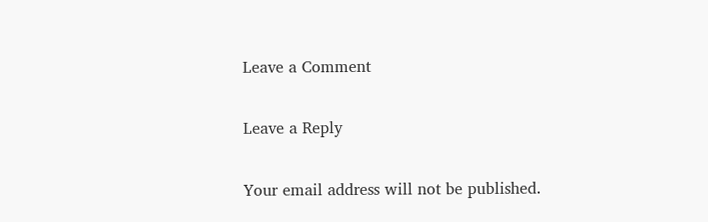Leave a Comment

Leave a Reply

Your email address will not be published.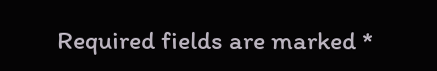Required fields are marked *